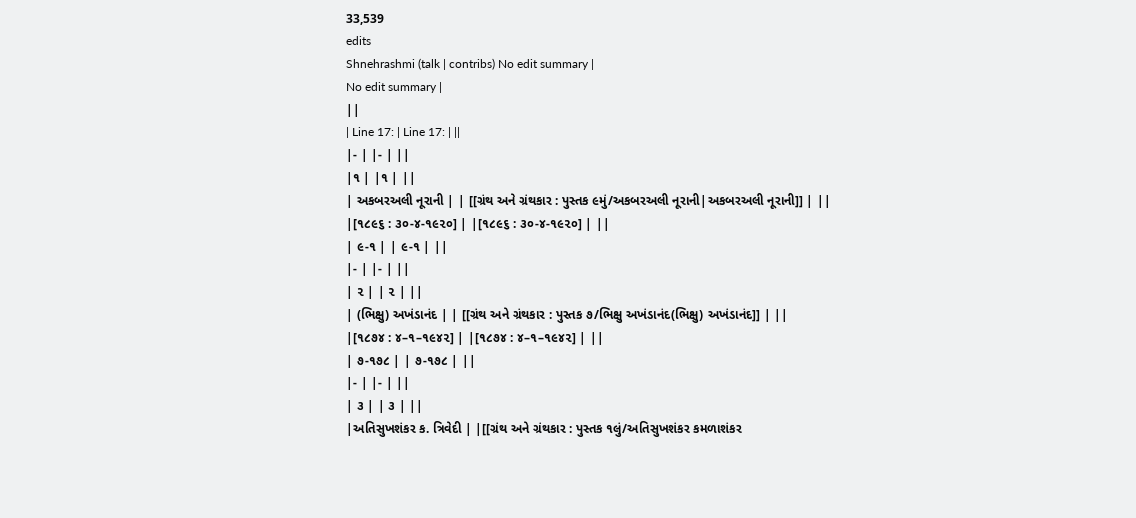33,539
edits
Shnehrashmi (talk | contribs) No edit summary |
No edit summary |
||
| Line 17: | Line 17: | ||
|- | |- | ||
|૧ | |૧ | ||
| અકબરઅલી નૂરાની | | [[ગ્રંથ અને ગ્રંથકાર : પુસ્તક ૯મું/અકબરઅલી નૂરાની|અકબરઅલી નૂરાની]] | ||
|[૧૮૯૬ : ૩૦-૪-૧૯૨૦] | |[૧૮૯૬ : ૩૦-૪-૧૯૨૦] | ||
| ૯-૧ | | ૯-૧ | ||
|- | |- | ||
| ૨ | | ૨ | ||
| (ભિક્ષુ) અખંડાનંદ | | [[ગ્રંથ અને ગ્રંથકાર : પુસ્તક ૭/ભિક્ષુ અખંડાનંદ(ભિક્ષુ) અખંડાનંદ]] | ||
|[૧૮૭૪ : ૪–૧–૧૯૪૨] | |[૧૮૭૪ : ૪–૧–૧૯૪૨] | ||
| ૭-૧૭૮ | | ૭-૧૭૮ | ||
|- | |- | ||
| ૩ | | ૩ | ||
|અતિસુખશંકર ક. ત્રિવેદી | |[[ગ્રંથ અને ગ્રંથકાર : પુસ્તક ૧લું/અતિસુખશંકર કમળાશંકર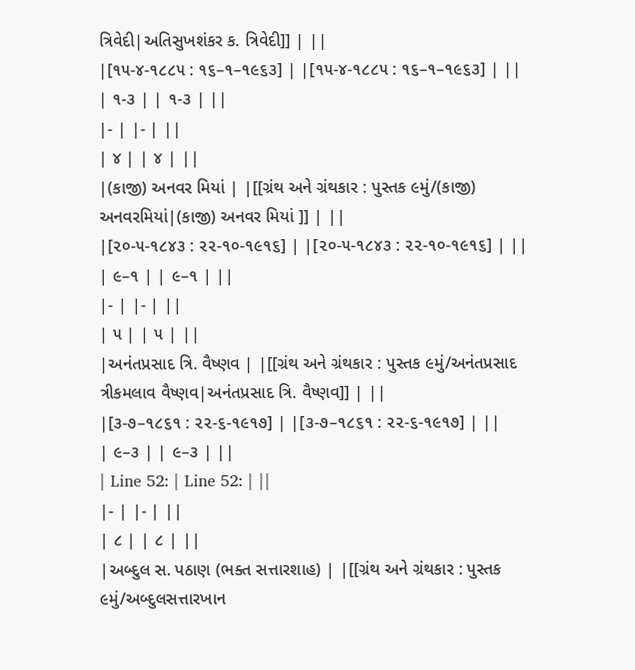ત્રિવેદી|અતિસુખશંકર ક. ત્રિવેદી]] | ||
|[૧૫-૪-૧૮૮૫ : ૧૬–૧–૧૯૬૩] | |[૧૫-૪-૧૮૮૫ : ૧૬–૧–૧૯૬૩] | ||
| ૧-૩ | | ૧-૩ | ||
|- | |- | ||
| ૪ | | ૪ | ||
|(કાજી) અનવર મિયાં | |[[ગ્રંથ અને ગ્રંથકાર : પુસ્તક ૯મું/(કાજી) અનવરમિયાં|(કાજી) અનવર મિયાં ]] | ||
|[૨૦-૫-૧૮૪૩ : ૨૨-૧૦-૧૯૧૬] | |[૨૦-૫-૧૮૪૩ : ૨૨-૧૦-૧૯૧૬] | ||
| ૯–૧ | | ૯–૧ | ||
|- | |- | ||
| ૫ | | ૫ | ||
|અનંતપ્રસાદ ત્રિ. વૈષ્ણવ | |[[ગ્રંથ અને ગ્રંથકાર : પુસ્તક ૯મું/અનંતપ્રસાદ ત્રીકમલાવ વૈષ્ણવ|અનંતપ્રસાદ ત્રિ. વૈષ્ણવ]] | ||
|[૩-૭–૧૮૬૧ : ૨૨-૬-૧૯૧૭] | |[૩-૭–૧૮૬૧ : ૨૨-૬-૧૯૧૭] | ||
| ૯–૩ | | ૯–૩ | ||
| Line 52: | Line 52: | ||
|- | |- | ||
| ૮ | | ૮ | ||
|અબ્દુલ સ. પઠાણ (ભક્ત સત્તારશાહ) | |[[ગ્રંથ અને ગ્રંથકાર : પુસ્તક ૯મું/અબ્દુલસત્તારખાન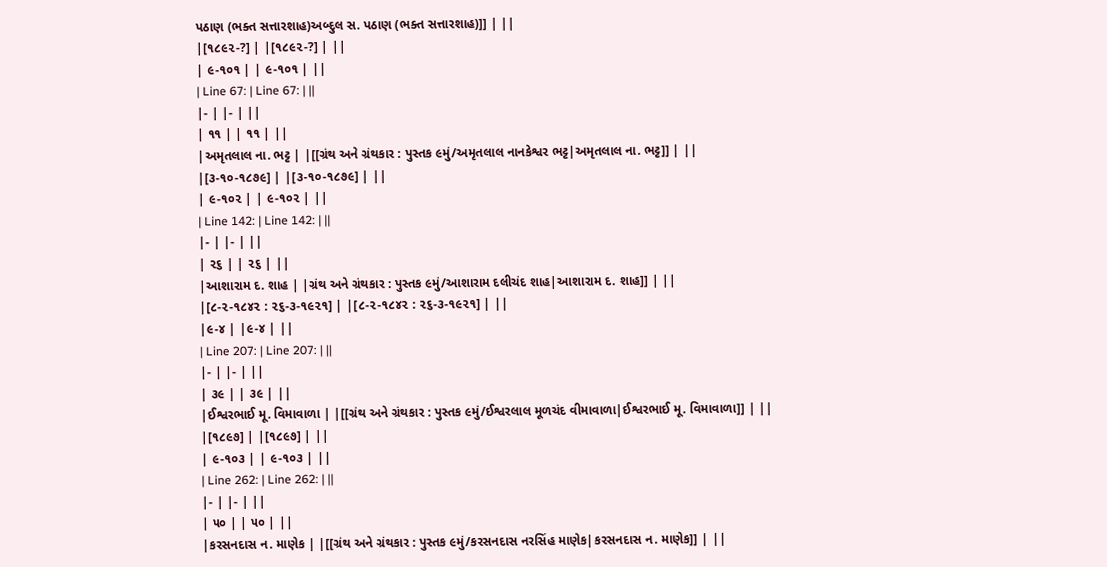પઠાણ (ભક્ત સત્તારશાહ)અબ્દુલ સ. પઠાણ (ભક્ત સત્તારશાહ)]] | ||
|[૧૮૯૨-?] | |[૧૮૯૨-?] | ||
| ૯-૧૦૧ | | ૯-૧૦૧ | ||
| Line 67: | Line 67: | ||
|- | |- | ||
| ૧૧ | | ૧૧ | ||
|અમૃતલાલ ના. ભટ્ટ | |[[ગ્રંથ અને ગ્રંથકાર : પુસ્તક ૯મું/અમૃતલાલ નાનકેશ્વર ભટ્ટ|અમૃતલાલ ના. ભટ્ટ]] | ||
|[૩-૧૦-૧૮૭૯] | |[૩-૧૦-૧૮૭૯] | ||
| ૯-૧૦૨ | | ૯-૧૦૨ | ||
| Line 142: | Line 142: | ||
|- | |- | ||
| ૨૬ | | ૨૬ | ||
|આશારામ દ. શાહ | |ગ્રંથ અને ગ્રંથકાર : પુસ્તક ૯મું/આશારામ દલીચંદ શાહ|આશારામ દ. શાહ]] | ||
|[૮-૨-૧૮૪૨ : ૨૬-૩-૧૯૨૧] | |[૮-૨-૧૮૪૨ : ૨૬-૩-૧૯૨૧] | ||
|૯-૪ | |૯-૪ | ||
| Line 207: | Line 207: | ||
|- | |- | ||
| ૩૯ | | ૩૯ | ||
|ઈશ્વરભાઈ મૂ. વિમાવાળા | |[[ગ્રંથ અને ગ્રંથકાર : પુસ્તક ૯મું/ઈશ્વરલાલ મૂળચંદ વીમાવાળા|ઈશ્વરભાઈ મૂ. વિમાવાળા]] | ||
|[૧૮૯૭] | |[૧૮૯૭] | ||
| ૯-૧૦૩ | | ૯-૧૦૩ | ||
| Line 262: | Line 262: | ||
|- | |- | ||
| ૫૦ | | ૫૦ | ||
|કરસનદાસ ન. માણેક | |[[ગ્રંથ અને ગ્રંથકાર : પુસ્તક ૯મું/કરસનદાસ નરસિંહ માણેક|કરસનદાસ ન. માણેક]] | ||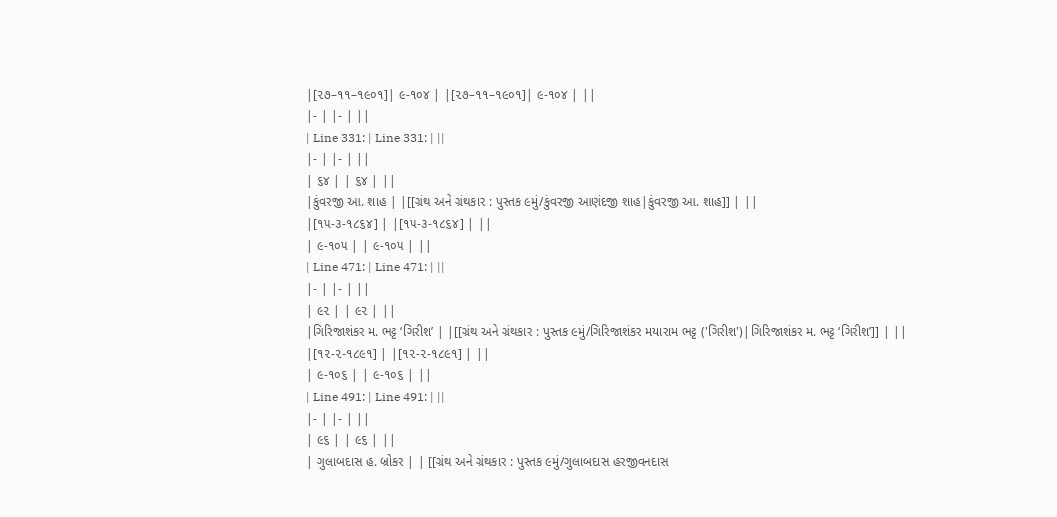|[૨૭–૧૧–૧૯૦૧]| ૯-૧૦૪ | |[૨૭–૧૧–૧૯૦૧]| ૯-૧૦૪ | ||
|- | |- | ||
| Line 331: | Line 331: | ||
|- | |- | ||
| ૬૪ | | ૬૪ | ||
|કુંવરજી આ. શાહ | |[[ગ્રંથ અને ગ્રંથકાર : પુસ્તક ૯મું/કુંવરજી આણંદજી શાહ|કુંવરજી આ. શાહ]] | ||
|[૧૫-૩-૧૮૬૪] | |[૧૫-૩-૧૮૬૪] | ||
| ૯-૧૦૫ | | ૯-૧૦૫ | ||
| Line 471: | Line 471: | ||
|- | |- | ||
| ૯૨ | | ૯૨ | ||
|ગિરિજાશંકર મ. ભટ્ટ ‘ગિરીશ’ | |[[ગ્રંથ અને ગ્રંથકાર : પુસ્તક ૯મું/ગિરિજાશંકર મયારામ ભટ્ટ ('ગિરીશ')|ગિરિજાશંકર મ. ભટ્ટ ‘ગિરીશ’]] | ||
|[૧૨-૨-૧૮૯૧] | |[૧૨-૨-૧૮૯૧] | ||
| ૯-૧૦૬ | | ૯-૧૦૬ | ||
| Line 491: | Line 491: | ||
|- | |- | ||
| ૯૬ | | ૯૬ | ||
| ગુલાબદાસ હ. બ્રોકર | | [[ગ્રંથ અને ગ્રંથકાર : પુસ્તક ૯મું/ગુલાબદાસ હરજીવનદાસ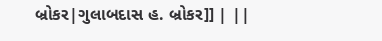બ્રોકર|ગુલાબદાસ હ. બ્રોકર]] | ||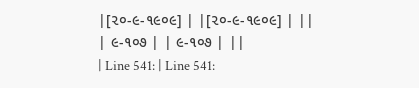|[૨૦-૯-૧૯૦૯] | |[૨૦-૯-૧૯૦૯] | ||
| ૯-૧૦૭ | | ૯-૧૦૭ | ||
| Line 541: | Line 541: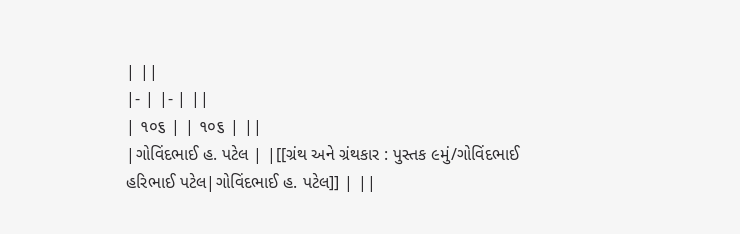| ||
|- | |- | ||
| ૧૦૬ | | ૧૦૬ | ||
|ગોવિંદભાઈ હ. પટેલ | |[[ગ્રંથ અને ગ્રંથકાર : પુસ્તક ૯મું/ગોવિંદભાઈ હરિભાઈ પટેલ|ગોવિંદભાઈ હ. પટેલ]] | ||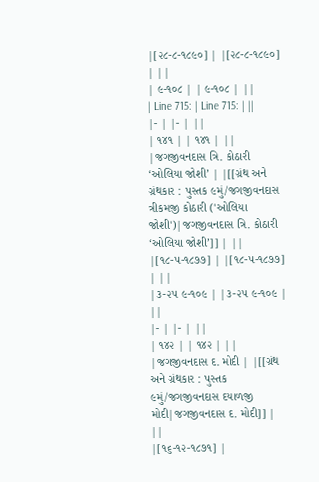|[૨૮-૮-૧૮૯૦] | |[૨૮-૮-૧૮૯૦] | ||
| ૯-૧૦૮ | | ૯-૧૦૮ | ||
| Line 715: | Line 715: | ||
|- | |- | ||
| ૧૪૧ | | ૧૪૧ | ||
|જગજીવનદાસ ત્રિ. કોઠારી ‘ઓલિયા જોશી’ | |[[ગ્રંથ અને ગ્રંથકાર : પુસ્તક ૯મું/જગજીવનદાસ ત્રીકમજી કોઠારી ('ઓલિયા જોશી')|જગજીવનદાસ ત્રિ. કોઠારી ‘ઓલિયા જોશી’]] | ||
|[૧૮-૫-૧૮૭૭] | |[૧૮-૫-૧૮૭૭] | ||
|૩-૨૫ ૯-૧૦૯ | |૩-૨૫ ૯-૧૦૯ | ||
|- | |- | ||
| ૧૪૨ | | ૧૪૨ | ||
|જગજીવનદાસ દ. મોદી | |[[ગ્રંથ અને ગ્રંથકાર : પુસ્તક ૯મું/જગજીવનદાસ દયાળજી મોદી|જગજીવનદાસ દ. મોદી]] | ||
|[૧૬-૧૨-૧૮૭૧] |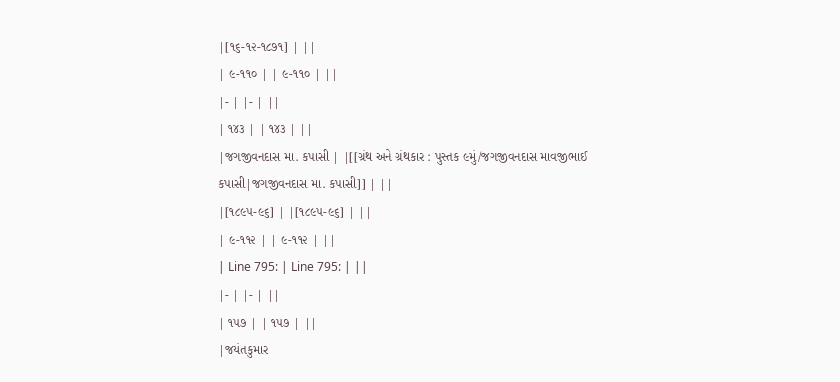|[૧૬-૧૨-૧૮૭૧] | ||
| ૯-૧૧૦ | | ૯-૧૧૦ | ||
|- | |- | ||
| ૧૪૩ | | ૧૪૩ | ||
|જગજીવનદાસ મા. કપાસી | |[[ગ્રંથ અને ગ્રંથકાર : પુસ્તક ૯મું/જગજીવનદાસ માવજીભાઈ કપાસી|જગજીવનદાસ મા. કપાસી]] | ||
|[૧૮૯૫-૯૬] | |[૧૮૯૫-૯૬] | ||
| ૯-૧૧૨ | | ૯-૧૧૨ | ||
| Line 795: | Line 795: | ||
|- | |- | ||
| ૧૫૭ | | ૧૫૭ | ||
|જયંતકુમાર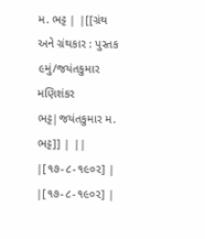મ. ભટ્ટ | |[[ગ્રંથ અને ગ્રંથકાર : પુસ્તક ૯મું/જયંતકુમાર મણિશંકર ભટ્ટ|જયંતકુમાર મ. ભટ્ટ]] | ||
|[૧૭-૮-૧૯૦૨] | |[૧૭-૮-૧૯૦૨] |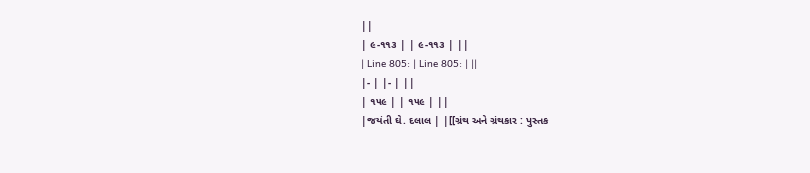||
| ૯-૧૧૩ | | ૯-૧૧૩ | ||
| Line 805: | Line 805: | ||
|- | |- | ||
| ૧૫૯ | | ૧૫૯ | ||
|જયંતી ઘે. દલાલ | |[[ગ્રંથ અને ગ્રંથકાર : પુસ્તક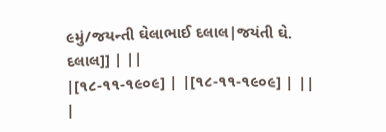૯મું/જયન્તી ઘેલાભાઈ દલાલ|જયંતી ઘે. દલાલ]] | ||
|[૧૮-૧૧-૧૯૦૯] | |[૧૮-૧૧-૧૯૦૯] | ||
|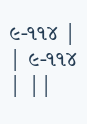૯-૧૧૪ | | ૯-૧૧૪ | ||